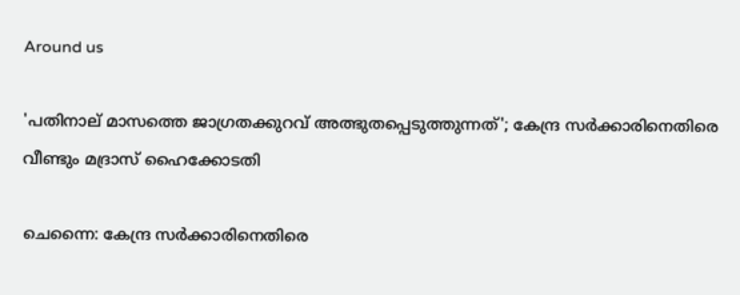Around us

'പതിനാല് മാസത്തെ ജാഗ്രതക്കുറവ് അത്ഭുതപ്പെടുത്തുന്നത്'; കേന്ദ്ര സര്‍ക്കാരിനെതിരെ വീണ്ടും മദ്രാസ് ഹൈക്കോടതി

ചെന്നൈ: കേന്ദ്ര സര്‍ക്കാരിനെതിരെ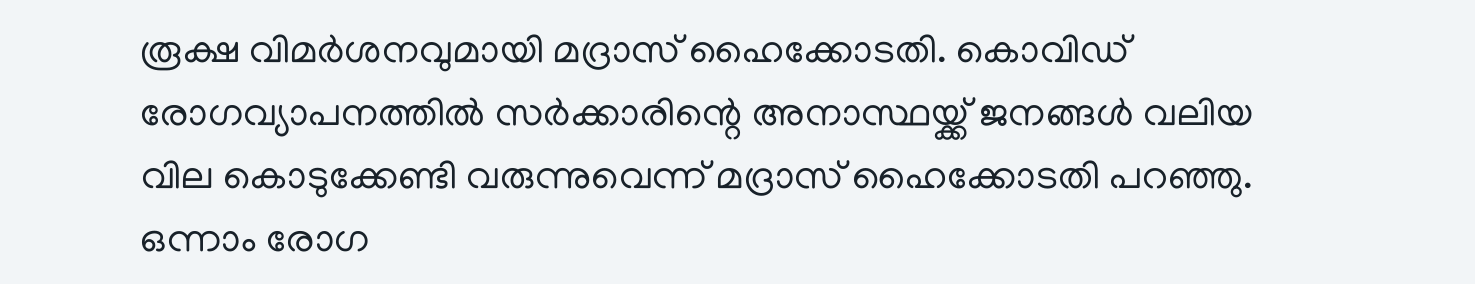രൂക്ഷ വിമര്‍ശനവുമായി മദ്രാസ് ഹൈക്കോടതി. കൊവിഡ് രോഗവ്യാപനത്തില്‍ സര്‍ക്കാരിന്റെ അനാസ്ഥയ്ക്ക് ജനങ്ങള്‍ വലിയ വില കൊടുക്കേണ്ടി വരുന്നുവെന്ന് മദ്രാസ് ഹൈക്കോടതി പറഞ്ഞു. ഒന്നാം രോഗ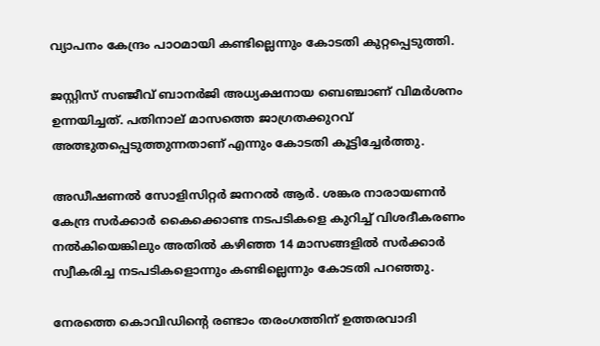വ്യാപനം കേന്ദ്രം പാഠമായി കണ്ടില്ലെന്നും കോടതി കുറ്റപ്പെടുത്തി.

ജസ്റ്റിസ് സഞ്ജീവ് ബാനര്‍ജി അധ്യക്ഷനായ ബെഞ്ചാണ് വിമര്‍ശനം ഉന്നയിച്ചത്. പതിനാല് മാസത്തെ ജാഗ്രതക്കുറവ് അത്ഭുതപ്പെടുത്തുന്നതാണ് എന്നും കോടതി കൂട്ടിച്ചേര്‍ത്തു.

അഡീഷണല്‍ സോളിസിറ്റര്‍ ജനറല്‍ ആര്‍. ശങ്കര നാരായണന്‍ കേന്ദ്ര സര്‍ക്കാര്‍ കൈക്കൊണ്ട നടപടികളെ കുറിച്ച് വിശദീകരണം നല്‍കിയെങ്കിലും അതില്‍ കഴിഞ്ഞ 14 മാസങ്ങളില്‍ സര്‍ക്കാര്‍ സ്വീകരിച്ച നടപടികളൊന്നും കണ്ടില്ലെന്നും കോടതി പറഞ്ഞു.

നേരത്തെ കൊവിഡിന്റെ രണ്ടാം തരംഗത്തിന് ഉത്തരവാദി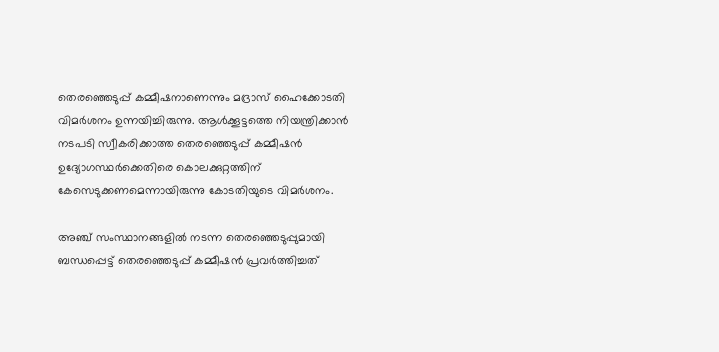തെരഞ്ഞെടുപ്പ് കമ്മീഷനാണെന്നും മദ്രാസ് ഹൈക്കോടതി വിമര്‍ശനം ഉന്നയിച്ചിരുന്നു. ആള്‍ക്കൂട്ടത്തെ നിയന്ത്രിക്കാന്‍ നടപടി സ്വീകരിക്കാത്ത തെരഞ്ഞെടുപ്പ് കമ്മീഷന്‍ ഉദ്യോഗസ്ഥര്‍ക്കെതിരെ കൊലക്കുറ്റത്തിന് കേസെടുക്കണമെന്നായിരുന്നു കോടതിയുടെ വിമര്‍ശനം.

അഞ്ച് സംസ്ഥാനങ്ങളില്‍ നടന്ന തെരഞ്ഞെടുപ്പുമായി ബന്ധപ്പെട്ട് തെരഞ്ഞെടുപ്പ് കമ്മീഷന്‍ പ്രവര്‍ത്തിച്ചത്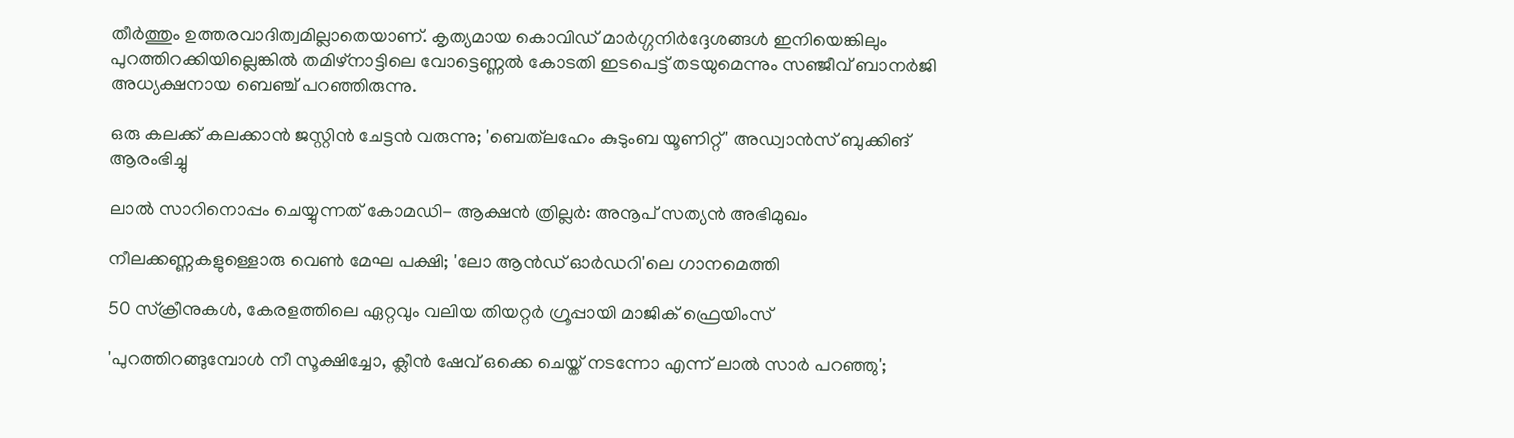തീര്‍ത്തും ഉത്തരവാദിത്വമില്ലാതെയാണ്. കൃത്യമായ കൊവിഡ് മാര്‍ഗ്ഗനിര്‍ദ്ദേശങ്ങള്‍ ഇനിയെങ്കിലും പുറത്തിറക്കിയില്ലെങ്കില്‍ തമിഴ്നാട്ടിലെ വോട്ടെണ്ണല്‍ കോടതി ഇടപെട്ട് തടയുമെന്നും സഞ്ജീവ് ബാനര്‍ജി അധ്യക്ഷനായ ബെഞ്ച് പറഞ്ഞിരുന്നു.

ഒരു കലക്ക് കലക്കാൻ ജസ്റ്റിൻ ചേട്ടൻ വരുന്നു; 'ബെത്‌ലഹേം കുടുംബ യൂണിറ്റ്‌' അഡ്വാൻസ് ബുക്കിങ് ആരംഭിച്ചു

ലാൽ സാറിനൊപ്പം ചെയ്യുന്നത് കോമഡി- ആക്ഷൻ ത്രില്ലർ: അനൂപ് സത്യൻ അഭിമുഖം

നീലക്കണ്ണകളുള്ളൊരു വെൺ മേഘ പക്ഷി; 'ലോ ആന്‍ഡ് ഓര്‍ഡറി'ലെ ഗാനമെത്തി

50 സ്ക്രീനുകൾ, കേരളത്തിലെ ഏറ്റവും വലിയ തിയറ്റർ ഗ്രൂപ്പായി മാജിക് ഫ്രെയിംസ്

'പുറത്തിറങ്ങുമ്പോൾ നീ സൂക്ഷിച്ചോ, ക്ലീൻ ഷേവ് ഒക്കെ ചെയ്ത് നടന്നോ എന്ന് ലാൽ സാർ പറഞ്ഞു';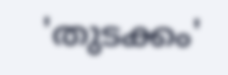'തുടക്കം'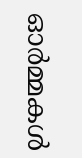ഓർമ്മകൾ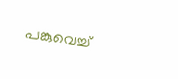പങ്കുവെച്ച്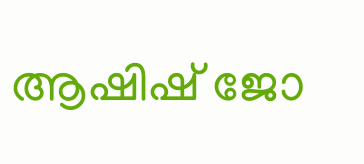ആഷിഷ് ജോ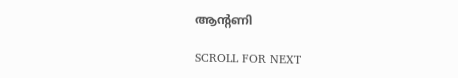ആന്റണി

SCROLL FOR NEXT